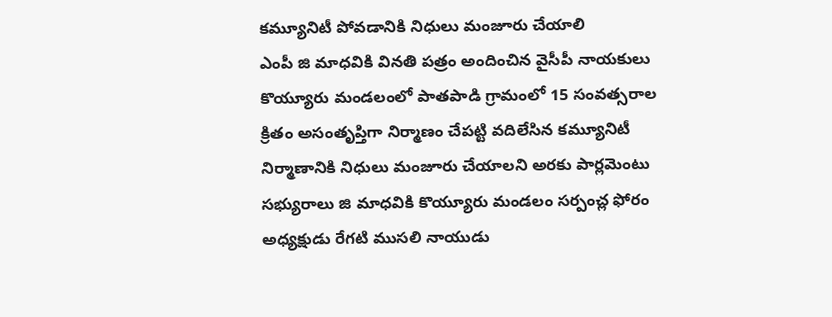కమ్యూనిటీ పోవడానికి నిధులు మంజూరు చేయాలి
ఎంపీ జి మాధవికి వినతి పత్రం అందించిన వైసీపీ నాయకులు
కొయ్యూరు మండలంలో పాతపాడి గ్రామంలో 15 సంవత్సరాల క్రితం అసంతృప్తిగా నిర్మాణం చేపట్టి వదిలేసిన కమ్యూనిటీ నిర్మాణానికి నిధులు మంజూరు చేయాలని అరకు పార్లమెంటు సభ్యురాలు జి మాధవికి కొయ్యూరు మండలం సర్పంచ్ల ఫోరం అధ్యక్షుడు రేగటి ముసలి నాయుడు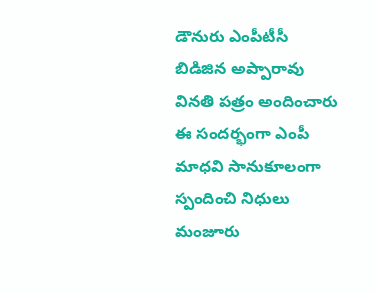డౌనురు ఎంపీటీసీ బిడిజిన అప్పారావు వినతి పత్రం అందించారు ఈ సందర్భంగా ఎంపీ మాధవి సానుకూలంగా స్పందించి నిధులు మంజూరు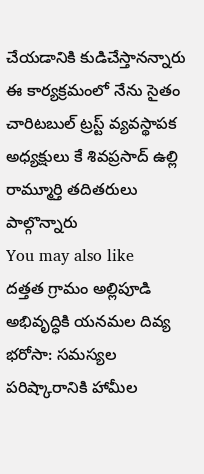చేయడానికి కుడిచేస్తానన్నారు ఈ కార్యక్రమంలో నేను సైతం చారిటబుల్ ట్రస్ట్ వ్యవస్థాపక అధ్యక్షులు కే శివప్రసాద్ ఉల్లి రామ్మూర్తి తదితరులు పాల్గొన్నారు
You may also like
దత్తత గ్రామం అల్లిపూడి అభివృద్ధికి యనమల దివ్య భరోసా: సమస్యల పరిష్కారానికి హామీల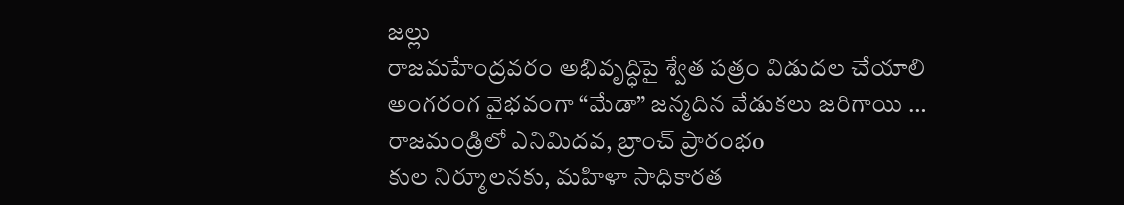జల్లు
రాజమహేంద్రవరం అభివృద్ధిపై శ్వేత పత్రం విడుదల చేయాలి
అంగరంగ వైభవంగా “మేడా” జన్మదిన వేడుకలు జరిగాయి …
రాజమండ్రిలో ఎనిమిదవ, బ్రాంచ్ ప్రారంభo
కుల నిర్మూలనకు, మహిళా సాధికారత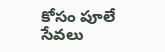కోసం పూలే సేవలు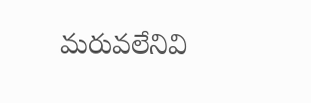మరువలేనివి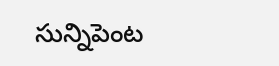సున్నిపెంట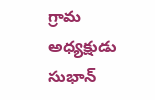గ్రామ అధ్యక్షుడు సుభాన్